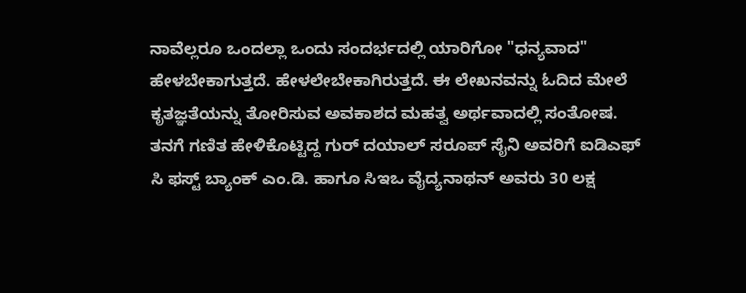ನಾವೆಲ್ಲರೂ ಒಂದಲ್ಲಾ ಒಂದು ಸಂದರ್ಭದಲ್ಲಿ ಯಾರಿಗೋ "ಧನ್ಯವಾದ" ಹೇಳಬೇಕಾಗುತ್ತದೆ. ಹೇಳಲೇಬೇಕಾಗಿರುತ್ತದೆ. ಈ ಲೇಖನವನ್ನು ಓದಿದ ಮೇಲೆ ಕೃತಜ್ಞತೆಯನ್ನು ತೋರಿಸುವ ಅವಕಾಶದ ಮಹತ್ವ ಅರ್ಥವಾದಲ್ಲಿ ಸಂತೋಷ. ತನಗೆ ಗಣಿತ ಹೇಳಿಕೊಟ್ಟಿದ್ದ ಗುರ್ ದಯಾಲ್ ಸರೂಪ್ ಸೈನಿ ಅವರಿಗೆ ಐಡಿಎಫ್ ಸಿ ಫಸ್ಟ್ ಬ್ಯಾಂಕ್ ಎಂ.ಡಿ. ಹಾಗೂ ಸಿಇಒ ವೈದ್ಯನಾಥನ್ ಅವರು 30 ಲಕ್ಷ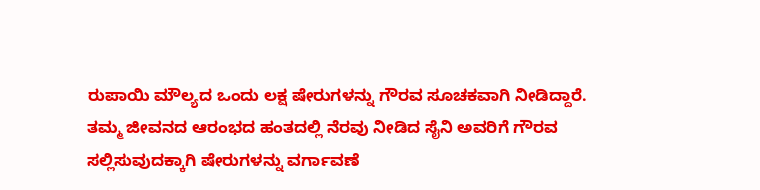ರುಪಾಯಿ ಮೌಲ್ಯದ ಒಂದು ಲಕ್ಷ ಷೇರುಗಳನ್ನು ಗೌರವ ಸೂಚಕವಾಗಿ ನೀಡಿದ್ದಾರೆ.
ತಮ್ಮ ಜೀವನದ ಆರಂಭದ ಹಂತದಲ್ಲಿ ನೆರವು ನೀಡಿದ ಸೈನಿ ಅವರಿಗೆ ಗೌರವ ಸಲ್ಲಿಸುವುದಕ್ಕಾಗಿ ಷೇರುಗಳನ್ನು ವರ್ಗಾವಣೆ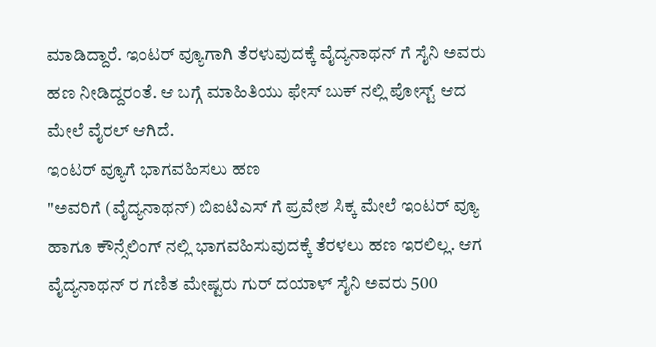ಮಾಡಿದ್ದಾರೆ. ಇಂಟರ್ ವ್ಯೂಗಾಗಿ ತೆರಳುವುದಕ್ಕೆ ವೈದ್ಯನಾಥನ್ ಗೆ ಸೈನಿ ಅವರು ಹಣ ನೀಡಿದ್ದರಂತೆ. ಆ ಬಗ್ಗೆ ಮಾಹಿತಿಯು ಫೇಸ್ ಬುಕ್ ನಲ್ಲಿ ಪೋಸ್ಟ್ ಆದ ಮೇಲೆ ವೈರಲ್ ಆಗಿದೆ.
ಇಂಟರ್ ವ್ಯೂಗೆ ಭಾಗವಹಿಸಲು ಹಣ
"ಅವರಿಗೆ (ವೈದ್ಯನಾಥನ್) ಬಿಐಟಿಎಸ್ ಗೆ ಪ್ರವೇಶ ಸಿಕ್ಕ ಮೇಲೆ ಇಂಟರ್ ವ್ಯೂ ಹಾಗೂ ಕೌನ್ಸೆಲಿಂಗ್ ನಲ್ಲಿ ಭಾಗವಹಿಸುವುದಕ್ಕೆ ತೆರಳಲು ಹಣ ಇರಲಿಲ್ಲ. ಆಗ ವೈದ್ಯನಾಥನ್ ರ ಗಣಿತ ಮೇಷ್ಟರು ಗುರ್ ದಯಾಳ್ ಸೈನಿ ಅವರು 500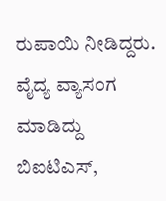ರುಪಾಯಿ ನೀಡಿದ್ದರು. ವೈದ್ಯ ವ್ಯಾಸಂಗ ಮಾಡಿದ್ದು ಬಿಐಟಿಎಸ್,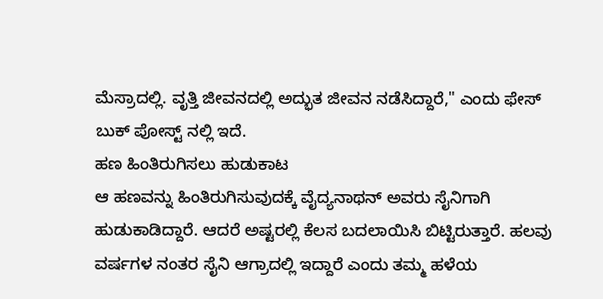ಮೆಸ್ರಾದಲ್ಲಿ. ವೃತ್ತಿ ಜೀವನದಲ್ಲಿ ಅದ್ಭುತ ಜೀವನ ನಡೆಸಿದ್ದಾರೆ," ಎಂದು ಫೇಸ್ ಬುಕ್ ಪೋಸ್ಟ್ ನಲ್ಲಿ ಇದೆ.
ಹಣ ಹಿಂತಿರುಗಿಸಲು ಹುಡುಕಾಟ
ಆ ಹಣವನ್ನು ಹಿಂತಿರುಗಿಸುವುದಕ್ಕೆ ವೈದ್ಯನಾಥನ್ ಅವರು ಸೈನಿಗಾಗಿ ಹುಡುಕಾಡಿದ್ದಾರೆ. ಆದರೆ ಅಷ್ಟರಲ್ಲಿ ಕೆಲಸ ಬದಲಾಯಿಸಿ ಬಿಟ್ಟಿರುತ್ತಾರೆ. ಹಲವು ವರ್ಷಗಳ ನಂತರ ಸೈನಿ ಆಗ್ರಾದಲ್ಲಿ ಇದ್ದಾರೆ ಎಂದು ತಮ್ಮ ಹಳೆಯ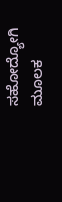ಸಹೋದ್ಯೋಗಿ ಮೂಲಕ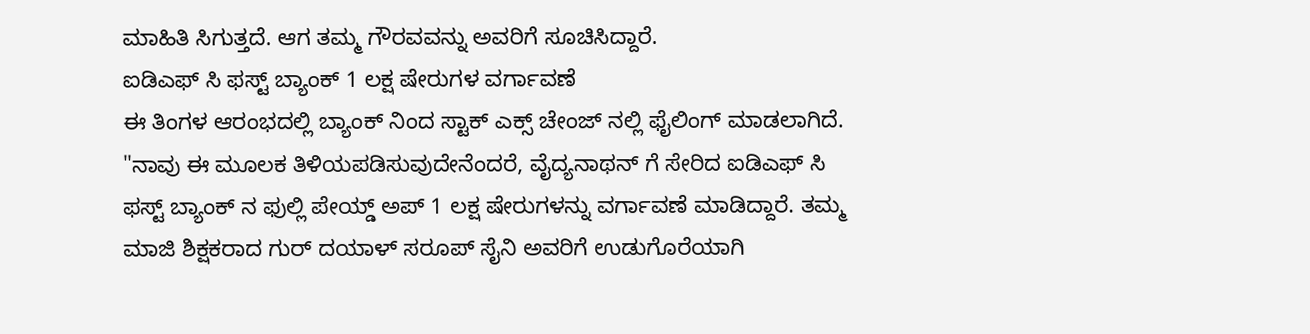ಮಾಹಿತಿ ಸಿಗುತ್ತದೆ. ಆಗ ತಮ್ಮ ಗೌರವವನ್ನು ಅವರಿಗೆ ಸೂಚಿಸಿದ್ದಾರೆ.
ಐಡಿಎಫ್ ಸಿ ಫಸ್ಟ್ ಬ್ಯಾಂಕ್ 1 ಲಕ್ಷ ಷೇರುಗಳ ವರ್ಗಾವಣೆ
ಈ ತಿಂಗಳ ಆರಂಭದಲ್ಲಿ ಬ್ಯಾಂಕ್ ನಿಂದ ಸ್ಟಾಕ್ ಎಕ್ಸ್ ಚೇಂಜ್ ನಲ್ಲಿ ಫೈಲಿಂಗ್ ಮಾಡಲಾಗಿದೆ. "ನಾವು ಈ ಮೂಲಕ ತಿಳಿಯಪಡಿಸುವುದೇನೆಂದರೆ, ವೈದ್ಯನಾಥನ್ ಗೆ ಸೇರಿದ ಐಡಿಎಫ್ ಸಿ ಫಸ್ಟ್ ಬ್ಯಾಂಕ್ ನ ಫುಲ್ಲಿ ಪೇಯ್ಡ್ ಅಪ್ 1 ಲಕ್ಷ ಷೇರುಗಳನ್ನು ವರ್ಗಾವಣೆ ಮಾಡಿದ್ದಾರೆ. ತಮ್ಮ ಮಾಜಿ ಶಿಕ್ಷಕರಾದ ಗುರ್ ದಯಾಳ್ ಸರೂಪ್ ಸೈನಿ ಅವರಿಗೆ ಉಡುಗೊರೆಯಾಗಿ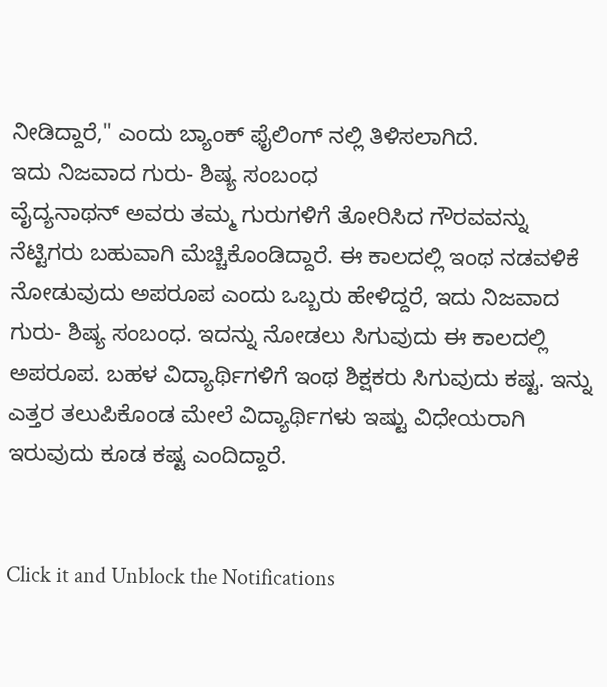ನೀಡಿದ್ದಾರೆ," ಎಂದು ಬ್ಯಾಂಕ್ ಫೈಲಿಂಗ್ ನಲ್ಲಿ ತಿಳಿಸಲಾಗಿದೆ.
ಇದು ನಿಜವಾದ ಗುರು- ಶಿಷ್ಯ ಸಂಬಂಧ
ವೈದ್ಯನಾಥನ್ ಅವರು ತಮ್ಮ ಗುರುಗಳಿಗೆ ತೋರಿಸಿದ ಗೌರವವನ್ನು ನೆಟ್ಟಿಗರು ಬಹುವಾಗಿ ಮೆಚ್ಚಿಕೊಂಡಿದ್ದಾರೆ. ಈ ಕಾಲದಲ್ಲಿ ಇಂಥ ನಡವಳಿಕೆ ನೋಡುವುದು ಅಪರೂಪ ಎಂದು ಒಬ್ಬರು ಹೇಳಿದ್ದರೆ, ಇದು ನಿಜವಾದ ಗುರು- ಶಿಷ್ಯ ಸಂಬಂಧ. ಇದನ್ನು ನೋಡಲು ಸಿಗುವುದು ಈ ಕಾಲದಲ್ಲಿ ಅಪರೂಪ. ಬಹಳ ವಿದ್ಯಾರ್ಥಿಗಳಿಗೆ ಇಂಥ ಶಿಕ್ಷಕರು ಸಿಗುವುದು ಕಷ್ಟ. ಇನ್ನು ಎತ್ತರ ತಲುಪಿಕೊಂಡ ಮೇಲೆ ವಿದ್ಯಾರ್ಥಿಗಳು ಇಷ್ಟು ವಿಧೇಯರಾಗಿ ಇರುವುದು ಕೂಡ ಕಷ್ಟ ಎಂದಿದ್ದಾರೆ.


Click it and Unblock the Notifications